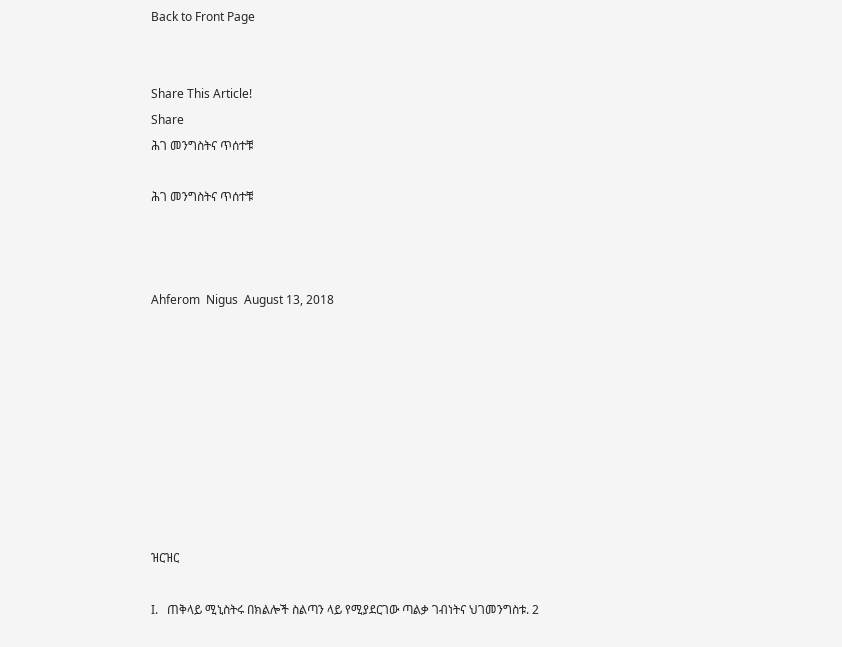Back to Front Page


Share This Article!
Share
ሕገ መንግስትና ጥሰተቹ

ሕገ መንግስትና ጥሰተቹ



Ahferom  Nigus  August 13, 2018









ዝርዝር

I.   ጠቅላይ ሚኒስትሩ በክልሎች ስልጣን ላይ የሚያደርገው ጣልቃ ገብነትና ህገመንግስቱ. 2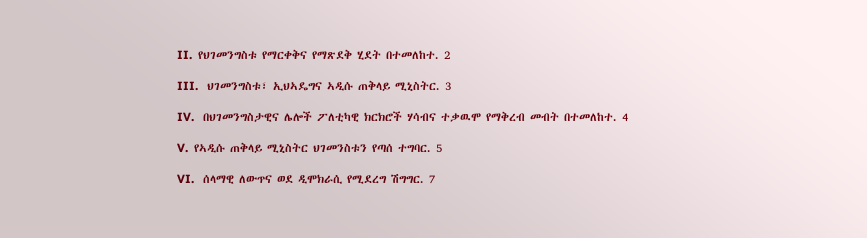II.  የህገመንግስቱ የማርቀቅና የማጽደቅ ሂደት በተመለከተ. 2

III.   ህገመንግስቱ፣ ኢህኣዴግና ኣዲሱ ጠቅላይ ሚኒስትር. 3

IV.   በህገመንግስታዊና ሌሎች ፖለቲካዊ ክርክሮች ሃሳብና ተቃዉሞ የማቅረብ መብት በተመለከተ. 4

V.  የኣዲሱ ጠቅላይ ሚኒስትር ህገመንስቱን የጣሰ ተግባር. 5

VI.   ሰላማዊ ለውጥና ወደ ዲሞክራሲ የሚደረግ ሽግግር. 7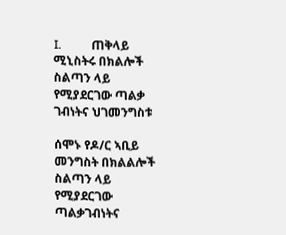I.          ጠቅላይ ሚኒስትሩ በክልሎች ስልጣን ላይ የሚያደርገው ጣልቃ ገብነትና ህገመንግስቱ

ሰሞኑ የዶ/ር ኣቢይ መንግስት በክልልሎች ስልጣን ላይ የሚያደርገው ጣልቃገብነትና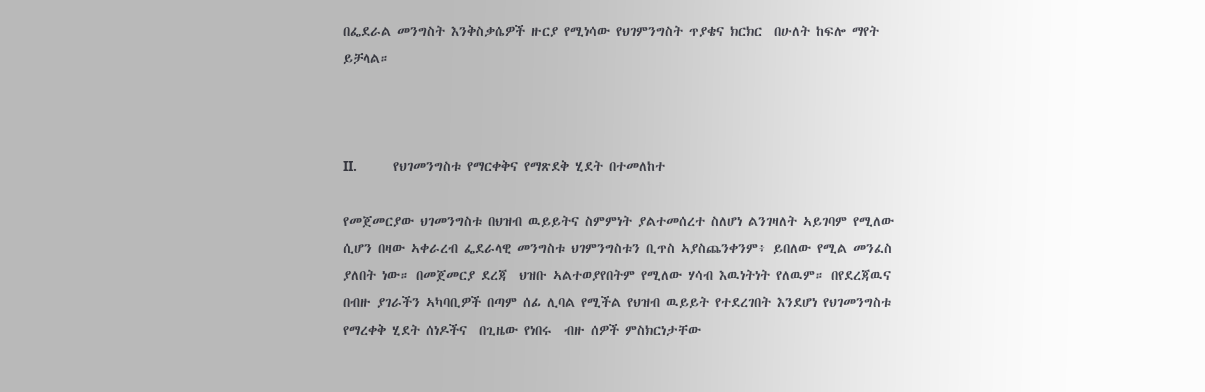በፌደራል መንግስት እንቅስቃሴዎች ዙርያ የሚነሳው የህገምንግስት ጥያቄና ክርክር  በሁለት ከፍሎ ማየት ይቻላል።



II.         የህገመንግስቱ የማርቀቅና የማጽደቅ ሂደት በተመለከተ

የመጀመርያው ህገመንግስቱ በህዝብ ዉይይትና ስምምነት ያልተመሰረተ ስለሆነ ልንገዛለት ኣይገባም የሚለው ሲሆን በዛው ኣቀራረብ ፌደራላዊ መንግስቱ ህገምንግስቱን ቢጥስ ኣያስጨንቀንም፥ ይበለው የሚል መንፈስ ያለበት ነው። በመጀመርያ ደረጃ  ህዝቡ ኣልተወያየበትም የሚለው ሃሳብ እዉነትነት የለዉም። በየደረጃዉና በብዙ ያገራችን ኣካባቢዎች በጣም ሰፊ ሊባል የሚችል የህዝብ ዉይይት የተደረገበት እንደሆነ የህገመንግስቱ የማረቀቅ ሂደት ሰነዶችና  በጊዜው የነበሩ  ብዙ ሰዎች ምስክርነታቸው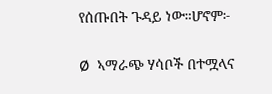የሰጡበት ጉዳይ ነው።ሆኖም፦

Ø  ኣማራጭ ሃሳቦች በተሟላና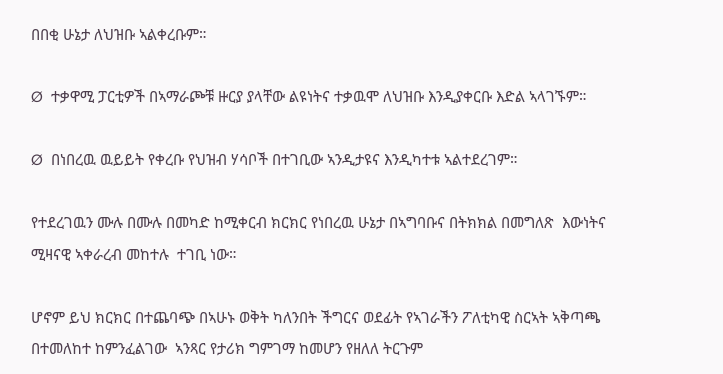በበቂ ሁኔታ ለህዝቡ ኣልቀረቡም።

Ø  ተቃዋሚ ፓርቲዎች በኣማራጮቹ ዙርያ ያላቸው ልዩነትና ተቃዉሞ ለህዝቡ እንዲያቀርቡ እድል ኣላገኙም።

Ø  በነበረዉ ዉይይት የቀረቡ የህዝብ ሃሳቦች በተገቢው ኣንዲታዩና እንዲካተቱ ኣልተደረገም።

የተደረገዉን ሙሉ በሙሉ በመካድ ከሚቀርብ ክርክር የነበረዉ ሁኔታ በኣግባቡና በትክክል በመግለጽ  እውነትና ሚዛናዊ ኣቀራረብ መከተሉ  ተገቢ ነው።

ሆኖም ይህ ክርክር በተጨባጭ በኣሁኑ ወቅት ካለንበት ችግርና ወደፊት የኣገራችን ፖለቲካዊ ስርኣት ኣቅጣጫ በተመለከተ ከምንፈልገው  ኣንጻር የታሪክ ግምገማ ከመሆን የዘለለ ትርጉም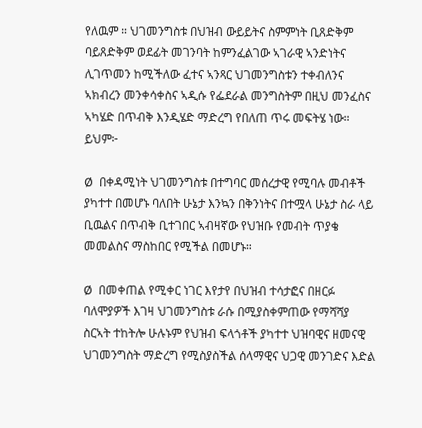የለዉም ። ህገመንግስቱ በህዝብ ውይይትና ስምምነት ቢጸድቅም ባይጸድቅም ወደፊት መገንባት ከምንፈልገው ኣገራዊ ኣንድነትና ሊገጥመን ከሚችለው ፈተና ኣንጻር ህገመንግስቱን ተቀብለንና ኣክብረን መንቀሳቀስና ኣዲሱ የፌደራል መንግስትም በዚህ መንፈስና ኣካሄድ በጥብቅ እንዲሄድ ማድረግ የበለጠ ጥሩ መፍትሄ ነው። ይህም፦

Ø  በቀዳሚነት ህገመንግስቱ በተግባር መሰረታዊ የሚባሉ መብቶች ያካተተ በመሆኑ ባለበት ሁኔታ እንኳን በቅንነትና በተሟላ ሁኔታ ስራ ላይ ቢዉልና በጥብቅ ቢተገበር ኣብዛኛው የህዝቡ የመብት ጥያቄ መመልስና ማስከበር የሚችል በመሆኑ።

Ø  በመቀጠል የሚቀር ነገር እየታየ በህዝብ ተሳታፎና በዘርፉ ባለሞያዎች እገዛ ህገመንግስቱ ራሱ በሚያስቀምጠው የማሻሻያ ስርኣት ተከትሎ ሁሉኑም የህዝብ ፍላጎቶች ያካተተ ህዝባዊና ዘመናዊ ህገመንግስት ማድረግ የሚስያስችል ሰላማዊና ህጋዊ መንገድና እድል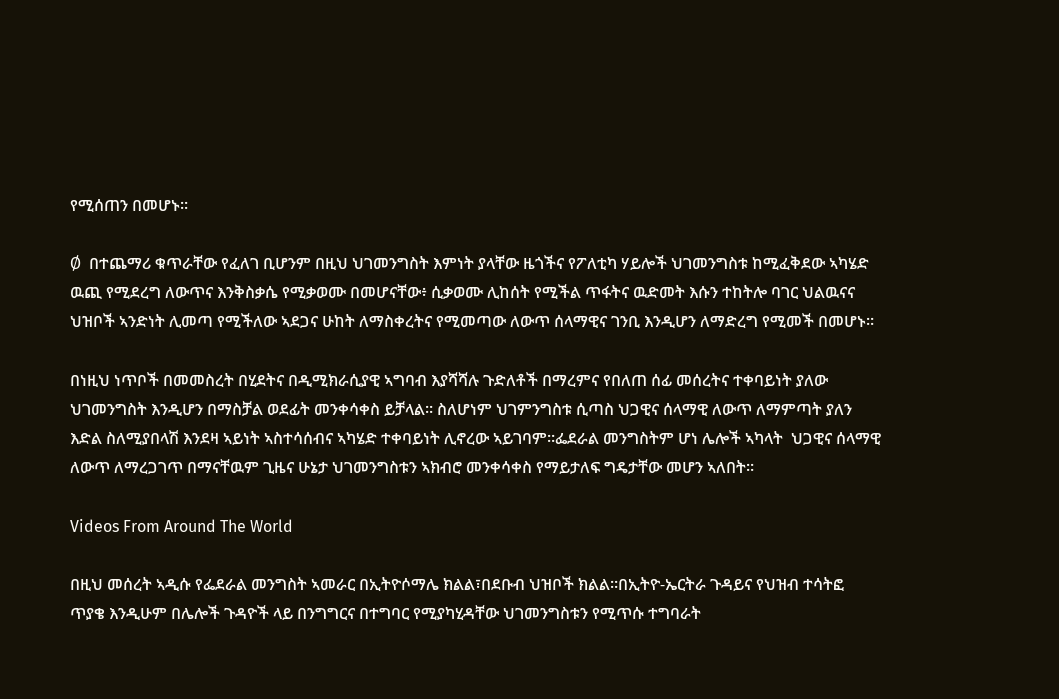የሚሰጠን በመሆኑ።

Ø  በተጨማሪ ቁጥራቸው የፈለገ ቢሆንም በዚህ ህገመንግስት እምነት ያላቸው ዜጎችና የፖለቲካ ሃይሎች ህገመንግስቱ ከሚፈቅደው ኣካሄድ ዉጪ የሚደረግ ለውጥና እንቅስቃሴ የሚቃወሙ በመሆናቸው፥ ሲቃወሙ ሊከሰት የሚችል ጥፋትና ዉድመት እሱን ተከትሎ ባገር ህልዉናና ህዝቦች ኣንድነት ሊመጣ የሚችለው ኣደጋና ሁከት ለማስቀረትና የሚመጣው ለውጥ ሰላማዊና ገንቢ እንዲሆን ለማድረግ የሚመች በመሆኑ።

በነዚህ ነጥቦች በመመስረት በሂደትና በዲሚክራሲያዊ ኣግባብ እያሻሻሉ ጉድለቶች በማረምና የበለጠ ሰፊ መሰረትና ተቀባይነት ያለው ህገመንግስት እንዲሆን በማስቻል ወደፊት መንቀሳቀስ ይቻላል። ስለሆነም ህገምንግስቱ ሲጣስ ህጋዊና ሰላማዊ ለውጥ ለማምጣት ያለን እድል ስለሚያበላሽ እንደዛ ኣይነት ኣስተሳሰብና ኣካሄድ ተቀባይነት ሊኖረው ኣይገባም።ፌደራል መንግስትም ሆነ ሌሎች ኣካላት  ህጋዊና ሰላማዊ ለውጥ ለማረጋገጥ በማናቸዉም ጊዜና ሁኔታ ህገመንግስቱን ኣክብሮ መንቀሳቀስ የማይታለፍ ግዴታቸው መሆን ኣለበት።

Videos From Around The World

በዚህ መሰረት ኣዲሱ የፌደራል መንግስት ኣመራር በኢትዮሶማሌ ክልል፣በደቡብ ህዝቦች ክልል።በኢትዮ-ኤርትራ ጉዳይና የህዝብ ተሳትፎ ጥያቄ እንዲሁም በሌሎች ጉዳዮች ላይ በንግግርና በተግባር የሚያካሂዳቸው ህገመንግስቱን የሚጥሱ ተግባራት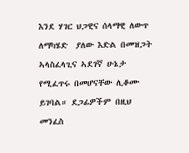እንደ ሃገር ህጋዊና ሰላማዊ ለውጥ ለማካሄድ  ያለው እድል በመዝጋት ኣላስፈላጊና ኣደገኛ ሁኔታ የሚፈጥሩ በመሆናቸው ሊቆሙ ይገባል። ደጋፊዎችም በዚህ  መንፈስ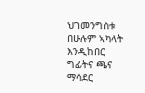ህገመንግስቱ በሁሉም ኣካላት እንዲከበር ግፊትና ጫና ማሳደር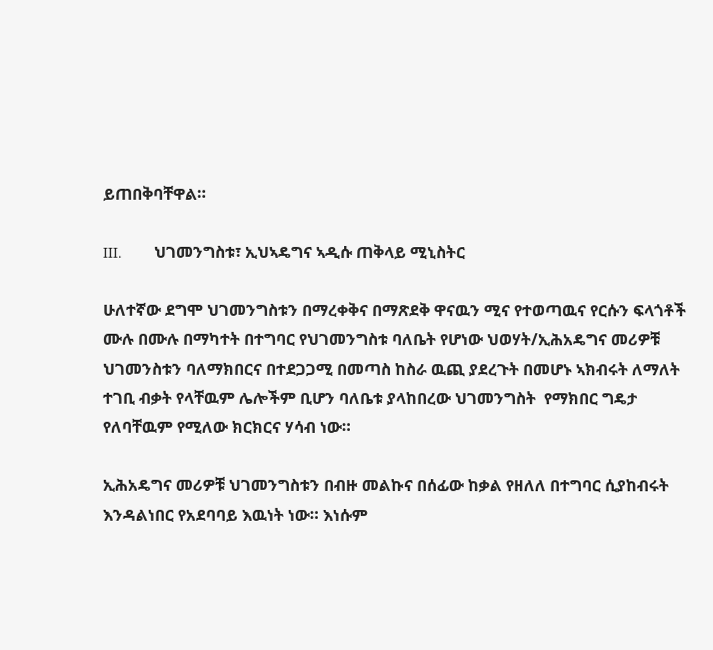ይጠበቅባቸዋል።

III.        ህገመንግስቱ፣ ኢህኣዴግና ኣዲሱ ጠቅላይ ሚኒስትር

ሁለተኛው ደግሞ ህገመንግስቱን በማረቀቅና በማጽደቅ ዋናዉን ሚና የተወጣዉና የርሱን ፍላጎቶች ሙሉ በሙሉ በማካተት በተግባር የህገመንግስቱ ባለቤት የሆነው ህወሃት/ኢሕአዴግና መሪዎቹ ህገመንስቱን ባለማክበርና በተደጋጋሚ በመጣስ ከስራ ዉጪ ያደረጉት በመሆኑ ኣክብሩት ለማለት ተገቢ ብቃት የላቸዉም ሌሎችም ቢሆን ባለቤቱ ያላከበረው ህገመንግስት  የማክበር ግዴታ የለባቸዉም የሚለው ክርክርና ሃሳብ ነው።

ኢሕአዴግና መሪዎቹ ህገመንግስቱን በብዙ መልኩና በሰፊው ከቃል የዘለለ በተግባር ሲያከብሩት እንዳልነበር የአደባባይ እዉነት ነው። እነሱም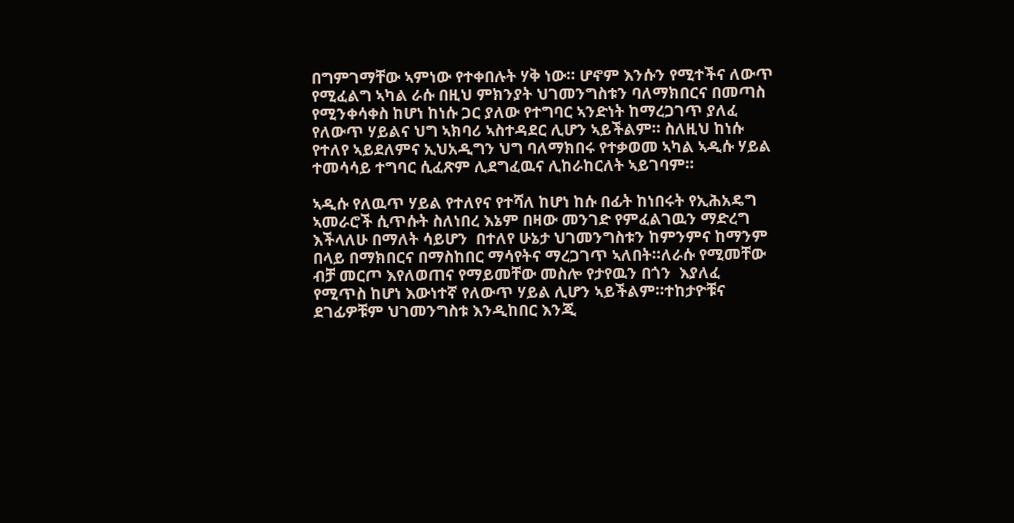በግምገማቸው ኣምነው የተቀበሉት ሃቅ ነው። ሆኖም እንሱን የሚተችና ለውጥ የሚፈልግ ኣካል ራሱ በዚህ ምክንያት ህገመንግስቱን ባለማክበርና በመጣስ የሚንቀሳቀስ ከሆነ ከነሱ ጋር ያለው የተግባር ኣንድነት ከማረጋገጥ ያለፈ የለውጥ ሃይልና ህግ ኣክባሪ ኣስተዳደር ሊሆን ኣይችልም። ስለዚህ ከነሱ የተለየ ኣይደለምና ኢህአዲግን ህግ ባለማክበሩ የተቃወመ ኣካል ኣዲሱ ሃይል ተመሳሳይ ተግባር ሲፈጽም ሊደግፈዉና ሊከራከርለት ኣይገባም።

ኣዲሱ የለዉጥ ሃይል የተለየና የተሻለ ከሆነ ከሱ በፊት ከነበሩት የኢሕአዴግ ኣመራሮች ሲጥሱት ስለነበረ እኔም በዛው መንገድ የምፈልገዉን ማድረግ እችላለሁ በማለት ሳይሆን  በተለየ ሁኔታ ህገመንግስቱን ከምንምና ከማንም በላይ በማክበርና በማስከበር ማሳየትና ማረጋገጥ ኣለበት።ለራሱ የሚመቸው ብቻ መርጦ እየለወጠና የማይመቸው መስሎ የታየዉን በጎን  እያለፈ የሚጥስ ከሆነ እውነተኛ የለውጥ ሃይል ሊሆን ኣይችልም።ተከታዮቹና ደገፊዎቹም ህገመንግስቱ እንዲከበር እንጂ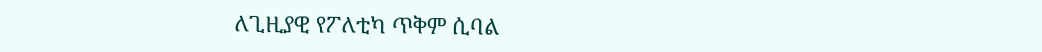ለጊዚያዊ የፖለቲካ ጥቅም ሲባል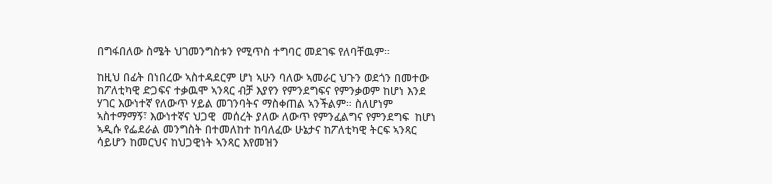በግፋበለው ስሜት ህገመንግስቱን የሚጥስ ተግባር መደገፍ የለባቸዉም።

ከዚህ በፊት በነበረው ኣስተዳደርም ሆነ ኣሁን ባለው ኣመራር ህጉን ወደጎን በመተው ከፖለቲካዊ ድጋፍና ተቃዉሞ ኣንጻር ብቻ እያየን የምንደግፍና የምንቃወም ከሆነ እንደ ሃገር እውነተኛ የለውጥ ሃይል መገንባትና ማስቀጠል ኣንችልም። ስለሆነም ኣስተማማኝ፣ እውነተኛና ህጋዊ  መሰረት ያለው ለውጥ የምንፈልግና የምንደግፍ  ከሆነ ኣዲሱ የፌደራል መንግስት በተመለከተ ከባለፈው ሁኔታና ከፖለቲካዊ ትርፍ ኣንጻር ሳይሆን ከመርህና ከህጋዊነት ኣንጻር እየመዝን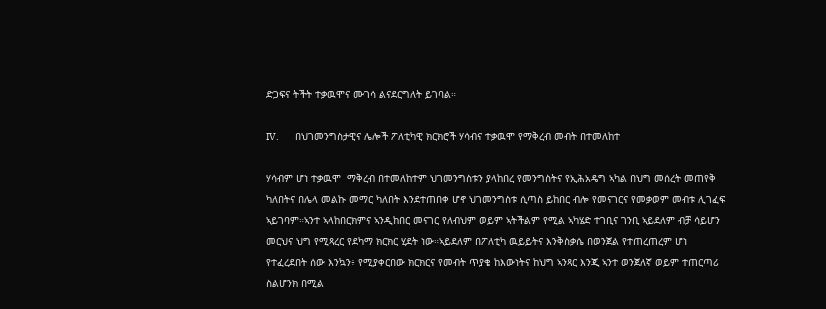ድጋፍና ትችት ተቃዉሞና ሙገሳ ልናደርግለት ይገባል።

IV.        በህገመንግስታዊና ሌሎች ፖለቲካዊ ክርክሮች ሃሳብና ተቃዉሞ የማቅረብ መብት በተመለከተ

ሃሳብም ሆነ ተቃዉሞ  ማቅረብ በተመለከተም ህገመንግስቱን ያላከበረ የመንግስትና የኢሕአዴግ ኣካል በህግ መሰረት መጠየቅ ካለበትና በሌላ መልኩ መማር ካለበት እንደተጠበቀ ሆኖ ህገመንግስቱ ሲጣስ ይከበር ብሎ የመናገርና የመቃወም መብቱ ሊገፈፍ ኣይገባም።ኣንተ ኣላከበርክምና ኣንዲከበር መናገር የለብህም ወይም ኣትችልም የሚል ኣካሄድ ተገቢና ገንቢ ኣይደለም ብቻ ሳይሆን መርህና ህግ የሚጻረር የደካማ ክርክር ሂደት ነው።ኣይደለም በፖለቲካ ዉይይትና እንቅስቃሴ በወንጀል የተጠረጠረም ሆነ የተፈረደበት ሰው እንኳን፥ የሚያቀርበው ክርክርና የመብት ጥያቄ ከእውነትና ከህግ ኣንጻር እንጂ ኣንተ ወንጀለኛ ወይም ተጠርጣሪ ስልሆንክ በሚል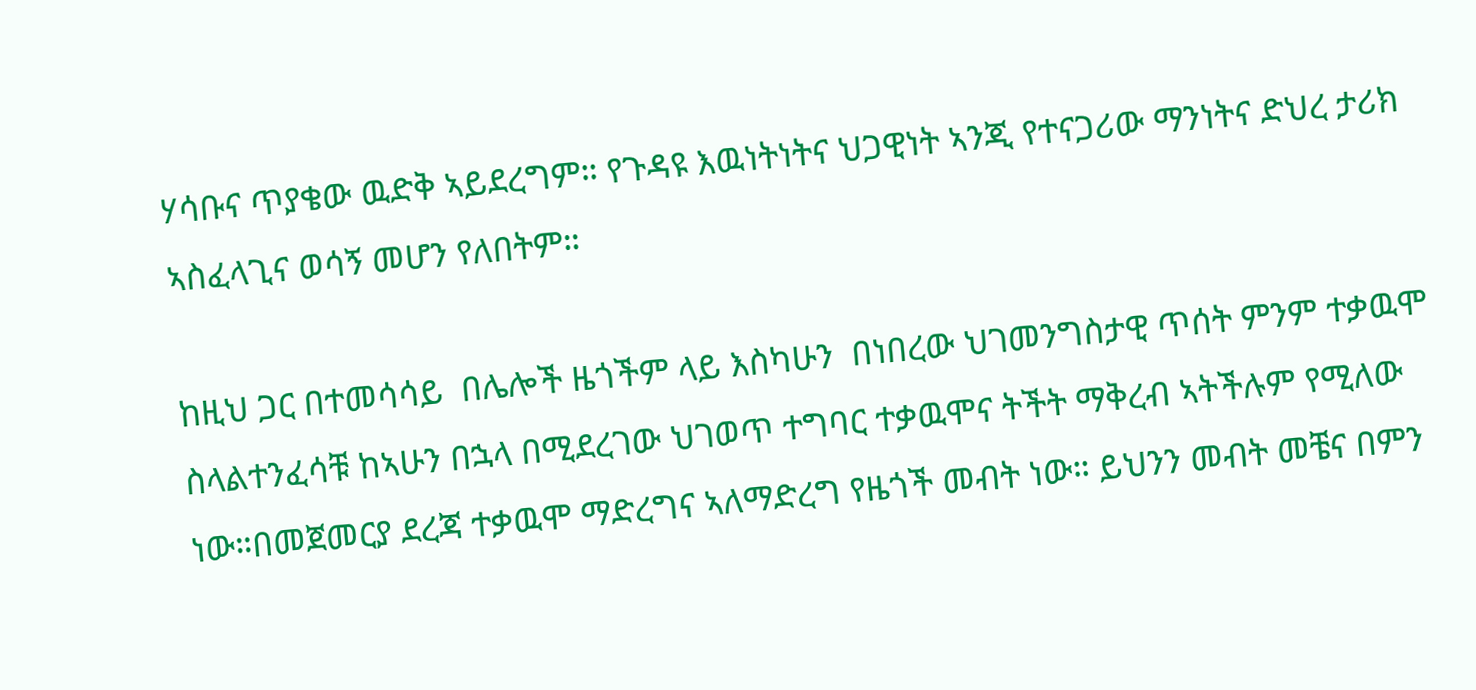ሃሳቡና ጥያቄው ዉድቅ ኣይደረግም። የጉዳዩ እዉነትነትና ህጋዊነት ኣንጂ የተናጋሪው ማንነትና ድህረ ታሪክ ኣስፈላጊና ወሳኝ መሆን የለበትም።

ከዚህ ጋር በተመሳሳይ  በሌሎች ዜጎችም ላይ እስካሁን  በነበረው ህገመንግስታዊ ጥሰት ምንም ተቃዉሞ ስላልተንፈሳቹ ከኣሁን በኋላ በሚደረገው ህገወጥ ተግባር ተቃዉሞና ትችት ማቅረብ ኣትችሉም የሚለው ነው።በመጀመርያ ደረጃ ተቃዉሞ ማድረግና ኣለማድረግ የዜጎች መብት ነው። ይህንን መብት መቼና በምን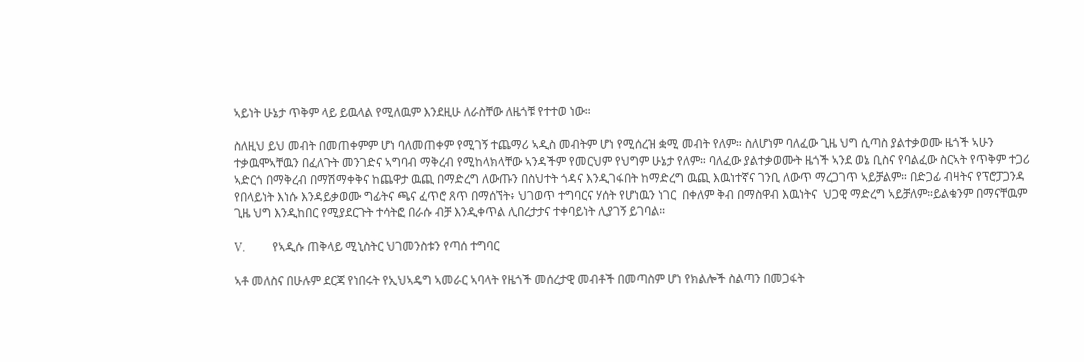ኣይነት ሁኔታ ጥቅም ላይ ይዉላል የሚለዉም እንደዚሁ ለራስቸው ለዜጎቹ የተተወ ነው።

ስለዚህ ይህ መብት በመጠቀምም ሆነ ባለመጠቀም የሚገኝ ተጨማሪ ኣዲስ መብትም ሆነ የሚሰረዝ ቋሚ መብት የለም። ስለሆነም ባለፈው ጊዜ ህግ ሲጣስ ያልተቃወሙ ዜጎች ኣሁን ተቃዉሞኣቸዉን በፈለጉት መንገድና ኣግባብ ማቅረብ የሚከላክላቸው ኣንዳችም የመርህም የህግም ሁኔታ የለም። ባለፈው ያልተቃወሙት ዜጎች ኣንደ ወኔ ቢስና የባልፈው ስርኣት የጥቅም ተጋሪ ኣድርጎ በማቅረብ በማሽማቀቅና ከጨዋታ ዉጪ በማድረግ ለውጡን በስህተት ጎዳና እንዲገፋበት ከማድረግ ዉጪ እዉነተኛና ገንቢ ለውጥ ማረጋገጥ ኣይቻልም። በድጋፊ ብዛትና የፕሮፓጋንዳ የበላይነት እነሱ እንዳይቃወሙ ግፊትና ጫና ፈጥሮ ጸጥ በማሰኘት፥ ህገወጥ ተግባርና ሃሰት የሆነዉን ነገር  በቀለም ቅብ በማስዋብ እዉነትና  ህጋዊ ማድረግ ኣይቻለም።ይልቁንም በማናቸዉም ጊዜ ህግ እንዲከበር የሚያደርጉት ተሳትፎ በራሱ ብቻ እንዲቀጥል ሊበረታታና ተቀባይነት ሊያገኝ ይገባል።

V.         የኣዲሱ ጠቅላይ ሚኒስትር ህገመንስቱን የጣሰ ተግባር

ኣቶ መለስና በሁሉም ደርጃ የነበሩት የኢህኣዴግ ኣመራር ኣባላት የዜጎች መሰረታዊ መብቶች በመጣስም ሆነ የክልሎች ስልጣን በመጋፋት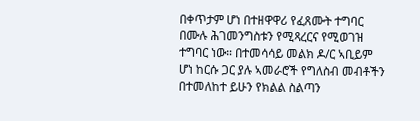በቀጥታም ሆነ በተዘዋዋሪ የፈጸሙት ተግባር በሙሉ ሕገመንግስቱን የሚጻረርና የሚወገዝ ተግባር ነው። በተመሳሳይ መልክ ዶ/ር ኣቢይም ሆነ ከርሱ ጋር ያሉ ኣመራሮች የግለስብ መብቶችን በተመለከተ ይሁን የክልል ስልጣን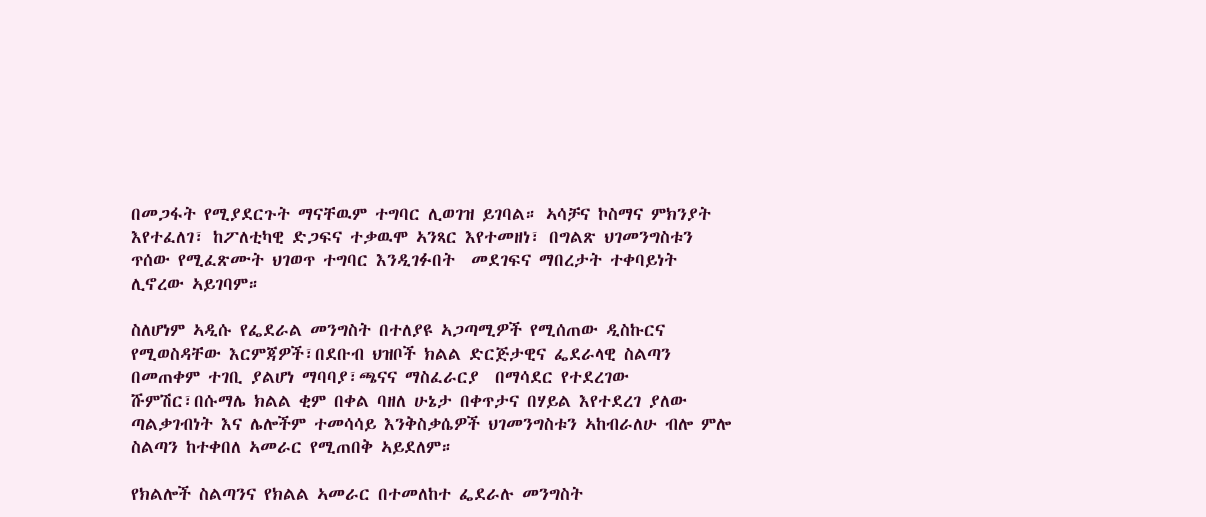በመጋፋት የሚያደርጉት ማናቸዉም ተግባር ሊወገዝ ይገባል። ኣሳቻና ኮስማና ምክንያት እየተፈለገ፣ ከፖለቲካዊ ድጋፍና ተቃዉሞ ኣንጻር እየተመዘነ፣ በግልጽ ህገመንግስቱን ጥሰው የሚፈጽሙት ህገወጥ ተግባር እንዲገፉበት  መደገፍና ማበረታት ተቀባይነት ሊኖረው ኣይገባም።

ስለሆነም ኣዲሱ የፌደራል መንግስት በተለያዩ ኣጋጣሚዎች የሚሰጠው ዲስኩርና የሚወስዳቸው እርምጃዎች፣በደቡብ ህዝቦች ክልል ድርጅታዊና ፌደራላዊ ስልጣን በመጠቀም ተገቢ ያልሆነ ማባባያ፣ጫናና ማስፈራርያ  በማሳደር የተደረገው ሹምሽር፣በሱማሌ ክልል ቂም በቀል ባዘለ ሁኔታ በቀጥታና በሃይል እየተደረገ ያለው ጣልቃገብነት እና ሌሎችም ተመሳሳይ እንቅስቃሴዎች ህገመንግስቱን ኣከብራለሁ ብሎ ምሎ ስልጣን ከተቀበለ ኣመራር የሚጠበቅ ኣይደለም።

የክልሎች ስልጣንና የክልል ኣመራር በተመለከተ ፌደራሉ መንግስት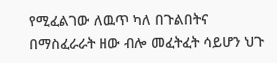የሚፈልገው ለዉጥ ካለ በጉልበትና በማስፈራራት ዘው ብሎ መፈትፈት ሳይሆን ህጉ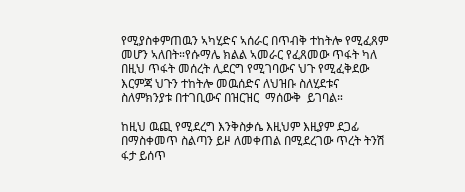የሚያስቀምጠዉን ኣካሂድና ኣሰራር በጥብቅ ተከትሎ የሚፈጸም መሆን ኣለበት።የሱማሌ ክልል ኣመራር የፈጸመው ጥፋት ካለ በዚህ ጥፋት መሰረት ሊደርግ የሚገባውና ህጉ የሚፈቅደው እርምጃ ህጉን ተከትሎ መዉሰድና ለህዝቡ ስለሂደቱና ስለምክንያቱ በተገቢውና በዝርዝር  ማሰውቅ  ይገባል።

ከዚህ ዉጪ የሚደረግ እንቅስቃሴ እዚህም እዚያም ደጋፊ በማስቀመጥ ስልጣን ይዞ ለመቀጠል በሚደረገው ጥረት ትንሽ ፋታ ይሰጥ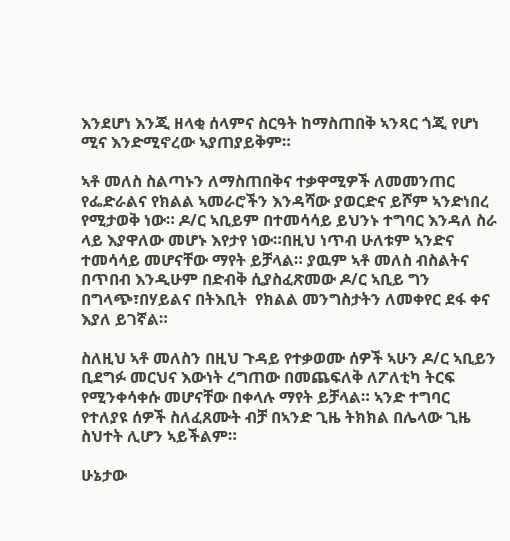እንደሆነ እንጂ ዘላቂ ሰላምና ስርዓት ከማስጠበቅ ኣንጻር ጎጂ የሆነ ሚና እንድሚኖረው ኣያጠያይቅም።

ኣቶ መለስ ስልጣኑን ለማስጠበቅና ተቃዋሚዎች ለመመንጠር የፌድራልና የክልል ኣመራሮችን እንዳሻው ያወርድና ይሾም ኣንድነበረ የሚታወቅ ነው። ዶ/ር ኣቢይም በተመሳሳይ ይህንኑ ተግባር እንዳለ ስራ ላይ እያዋለው መሆኑ እየታየ ነው።በዚህ ነጥብ ሁለቱም ኣንድና ተመሳሳይ መሆናቸው ማየት ይቻላል። ያዉም ኣቶ መለስ ብስልትና በጥበብ እንዲሁም በድብቅ ሲያስፈጽመው ዶ/ር ኣቢይ ግን በግላጭ፣በሃይልና በትእቢት  የክልል መንግስታትን ለመቀየር ደፋ ቀና እያለ ይገኛል።

ስለዚህ ኣቶ መለስን በዚህ ጉዳይ የተቃወሙ ሰዎች ኣሁን ዶ/ር ኣቢይን ቢደግፉ መርህና እውነት ረግጠው በመጨፍለቅ ለፖለቲካ ትርፍ የሚንቀሳቀሱ መሆናቸው በቀላሉ ማየት ይቻላል። ኣንድ ተግባር የተለያዩ ሰዎች ስለፈጸሙት ብቻ በኣንድ ጊዜ ትክክል በሌላው ጊዜ ስህተት ሊሆን ኣይችልም።

ሁኔታው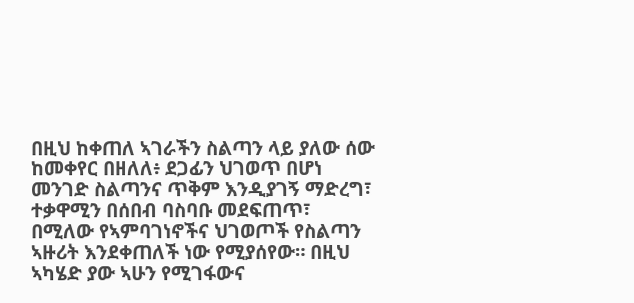በዚህ ከቀጠለ ኣገራችን ስልጣን ላይ ያለው ሰው ከመቀየር በዘለለ፥ ደጋፊን ህገወጥ በሆነ መንገድ ስልጣንና ጥቅም እንዲያገኝ ማድረግ፣ ተቃዋሚን በሰበብ ባስባቡ መደፍጠጥ፣ በሚለው የኣምባገነኖችና ህገወጦች የስልጣን ኣዙሪት እንደቀጠለች ነው የሚያሰየው። በዚህ ኣካሄድ ያው ኣሁን የሚገፋውና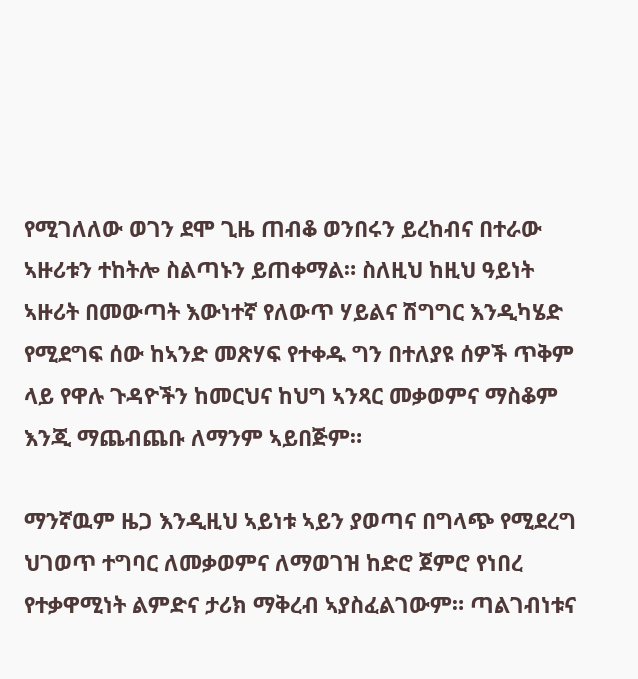የሚገለለው ወገን ደሞ ጊዜ ጠብቆ ወንበሩን ይረከብና በተራው ኣዙሪቱን ተከትሎ ስልጣኑን ይጠቀማል። ስለዚህ ከዚህ ዓይነት ኣዙሪት በመውጣት እውነተኛ የለውጥ ሃይልና ሽግግር እንዲካሄድ የሚደግፍ ሰው ከኣንድ መጽሃፍ የተቀዱ ግን በተለያዩ ሰዎች ጥቅም ላይ የዋሉ ጉዳዮችን ከመርህና ከህግ ኣንጻር መቃወምና ማስቆም እንጂ ማጨብጨቡ ለማንም ኣይበጅም።

ማንኛዉም ዜጋ እንዲዚህ ኣይነቱ ኣይን ያወጣና በግላጭ የሚደረግ ህገወጥ ተግባር ለመቃወምና ለማወገዝ ከድሮ ጀምሮ የነበረ የተቃዋሚነት ልምድና ታሪክ ማቅረብ ኣያስፈልገውም። ጣልገብነቱና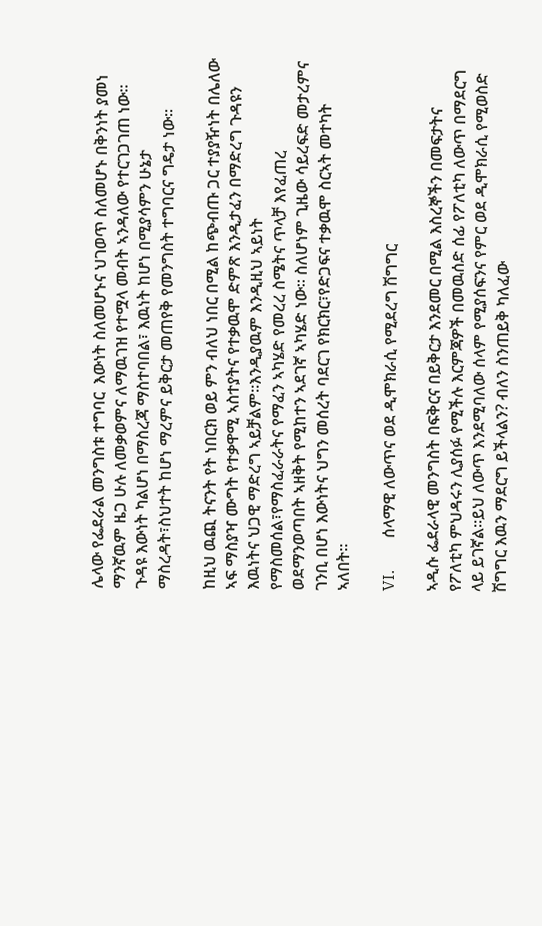ሌላው የፌደራል መንግስቱ ተግባር  እውነት ስለመሆኑና ህገወጥ ስለመሆኑ በቅንነት ያመነ ማንኛዉም ዜጋ ሁሉ ለመቃወምና ለማዉገዝ የተሟላ መብት ኣንዳለው የተርገጋገጠ ነው። ጉዳዩ እውነት ካልሆነ በማስረጃ ማስተባበል፣ እዉነት ከሆነ በሚያሳምን ሁኔታ ማስረዳት፣ስህተት ከሆነ ማረምና ይቅርታ መጠየቅ የመንግስት ተግባርና ግዴታ ነው።

ከዚህ ዉጪ ትናንት የት ነበርክ ወይ ምን ብለህ ነበር በሚል ከጭብጡ ጋር ተያያዥነት በሌለው ኣፍ ማስያዣ ሙግት የተቃዋሚ ኣስተያትና የተቃዉሞ ድምጽ እንዲታፈን በማድረግ ጉዳዩን እዉነትና ህጋዊ ማድረግ ኣይቻልም።እንዲያዉም እንዲዚህ ኣይነት የማስመሰል፣የማስፈራራትና የማፈን ኣካሄድ የመረረ ስሜትና ጥላቻ እየፈጠረ ወደማንወጣበት ኣዘቅት የሚከተን ኣደገኛ ኣካሄድ ነው። ስለሆነም ጊዜው ሳይረፍድ መታረምና ገንቢ በሆነ እውነትና ህግን መሰረት ባደርገ የክርክር፣የድጋፍና ተቃዉሞ ስርኣት መተካት ኣለበት።

VI.        ሰላማዊ ለውጥና ወደ ዲሞክራሲ የሚደረግ ሽግግር

ኣዲሱ ፌደራላዊ መንግስት በፍቅርና በይቅርታ እንደመር በሚል እስረኞችን በመፍታትና የፖለቲካ ምህዳሩን ሊያሰፉ የሚችሉ እርምጃዎች በመዉሰድ ሰፊ የፖለቲካ ለውጥ በማደርግ ላይ ይገኛል።ይህ ለውጥ እንደሚባለው ሰላም የሚያሰፍንና የምር ወደ ዲሞክራሲ የሚወስድ ሽግግር እዉን ማደርግ ይችላልን? ብለን ስንጠይቅ ካለፈው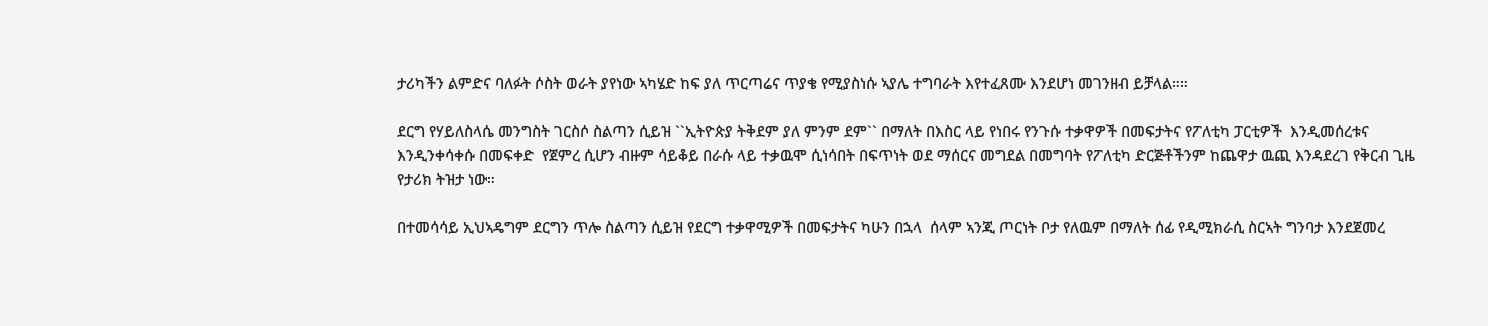ታሪካችን ልምድና ባለፉት ሶስት ወራት ያየነው ኣካሄድ ከፍ ያለ ጥርጣሬና ጥያቄ የሚያስነሱ ኣያሌ ተግባራት እየተፈጸሙ እንደሆነ መገንዘብ ይቻላል።።

ደርግ የሃይለስላሴ መንግስት ገርስሶ ስልጣን ሲይዝ ``ኢትዮጵያ ትቅደም ያለ ምንም ደም`` በማለት በእስር ላይ የነበሩ የንጉሱ ተቃዋዎች በመፍታትና የፖለቲካ ፓርቲዎች  እንዲመሰረቱና እንዲንቀሳቀሱ በመፍቀድ  የጀምረ ሲሆን ብዙም ሳይቆይ በራሱ ላይ ተቃዉሞ ሲነሳበት በፍጥነት ወደ ማሰርና መግደል በመግባት የፖለቲካ ድርጅቶችንም ከጨዋታ ዉጪ እንዳደረገ የቅርብ ጊዜ የታሪክ ትዝታ ነው።

በተመሳሳይ ኢህኣዴግም ደርግን ጥሎ ስልጣን ሲይዝ የደርግ ተቃዋሚዎች በመፍታትና ካሁን በኋላ  ሰላም ኣንጂ ጦርነት ቦታ የለዉም በማለት ሰፊ የዲሚክራሲ ስርኣት ግንባታ እንደጀመረ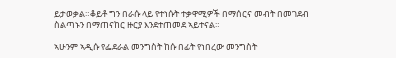ይታወቃል።ቆይቶ ግን በራሱ ላይ የተነሱት ተቃዋሚዎች በማሰርና መብት በመገደብ ስልጣኑን በማጠናከር ዙርያ እንደተጠመደ ኣይተናል።

ኣሁንም ኣዲሱ የፌደራል መንግስት ከሱ በፊት የነበረው መንግስት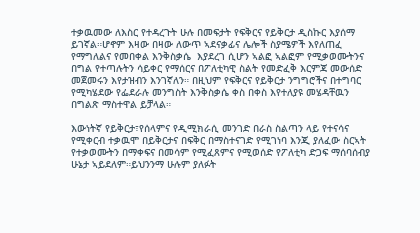ተቃዉመው ለእስር የተዳረጉት ሁሉ በመፍታት የፍቅርና የይቅርታ ዲስኩር እያሰማ ይገኛል።ሆኖም እዛው በዛው ለውጥ ኣደናቃፊና ሌሎች ስያሜዎች እየለጠፈ የማግለልና የመበቀል እንቅስቃሴ  እያደረገ ሲሆን ኣልፎ ኣልፎም የሚቃወሙትንና በግል የተጣሉትን ሳይቀር የማሰርና በፖለቲካዊ ስልት የመድፈቅ እርምጃ መውሰድ መጀመሩን እየታዝብን እንገኛለን። በዚህም የፍቅርና የይቅርታ ንግግሮችና በተግባር የሚካሄደው የፌደራሉ መንግስት እንቅስቃሴ ቀስ በቀስ እየተለያዩ መሄዳቸዉን በግልጽ ማስተዋል ይቻላል።

እውነትኛ የይቅርታ፣የሰላምና የዲሚክራሲ መንገድ በራስ ስልጣን ላይ የተናሳና የሚቀርብ ተቃዉሞ በይቅርታና በፍቅር በማስተናገድ የሚገነባ እንጂ ያለፈው ስርኣት የተቃወሙትን በማቀፍና በመሳም የሚፈጸምና የሚወሰድ የፖለቲካ ድጋፍ ማሰባሰብያ  ሁኔታ ኣይደለም።ይህንንማ ሁሉም ያለፉት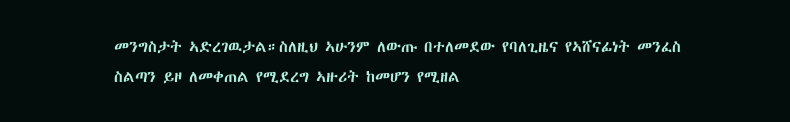መንግስታት ኣድረገዉታል።ስለዚህ ኣሁንም ለውጡ በተለመደው የባለጊዜና የኣሸናፊነት መንፈስ ስልጣን ይዞ ለመቀጠል የሚደረግ ኣዙሪት ከመሆን የሚዘል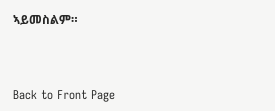ኣይመስልም።



Back to Front Page